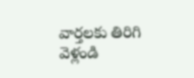వార్తలకు తిరిగి వెళ్లండి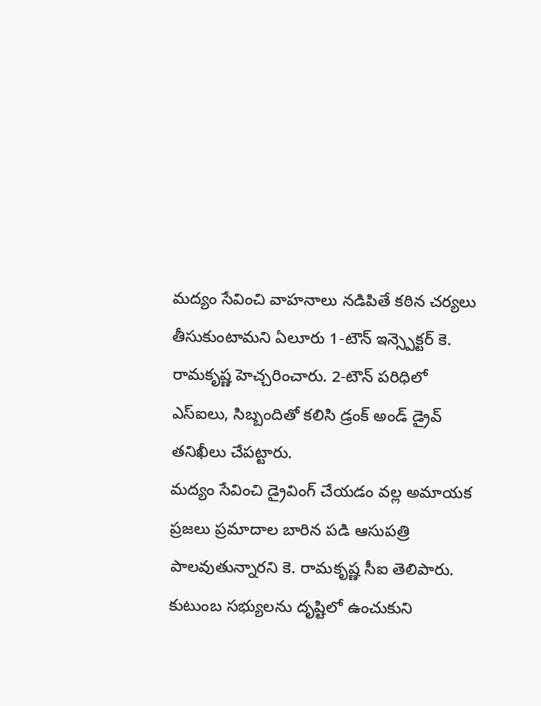మద్యం సేవించి వాహనాలు నడిపితే కఠిన చర్యలు తీసుకుంటామని ఏలూరు 1-టౌన్ ఇన్స్పెక్టర్ కె. రామకృష్ణ హెచ్చరించారు. 2-టౌన్ పరిధిలో ఎస్ఐలు, సిబ్బందితో కలిసి డ్రంక్ అండ్ డ్రైవ్ తనిఖీలు చేపట్టారు.
మద్యం సేవించి డ్రైవింగ్ చేయడం వల్ల అమాయక ప్రజలు ప్రమాదాల బారిన పడి ఆసుపత్రి పాలవుతున్నారని కె. రామకృష్ణ సీఐ తెలిపారు. కుటుంబ సభ్యులను దృష్టిలో ఉంచుకుని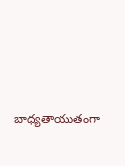బాధ్యతాయుతంగా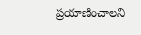ప్రయాణించాలని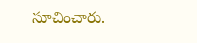సూచించారు.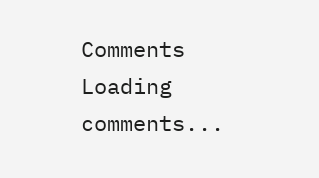Comments
Loading comments...